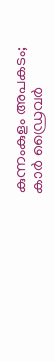കുന്നംകുളം അപകടം; കാർ ഡ്രൈവർ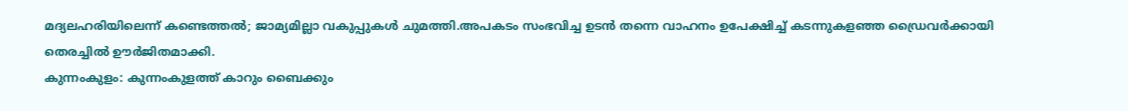മദ്യലഹരിയിലെന്ന് കണ്ടെത്തൽ; ജാമ്യമില്ലാ വകുപ്പുകൾ ചുമത്തി.അപകടം സംഭവിച്ച ഉടൻ തന്നെ വാഹനം ഉപേക്ഷിച്ച് കടന്നുകളഞ്ഞ ഡ്രൈവർക്കായി തെരച്ചിൽ ഊർജിതമാക്കി.
കുന്നംകുളം: കുന്നംകുളത്ത് കാറും ബൈക്കും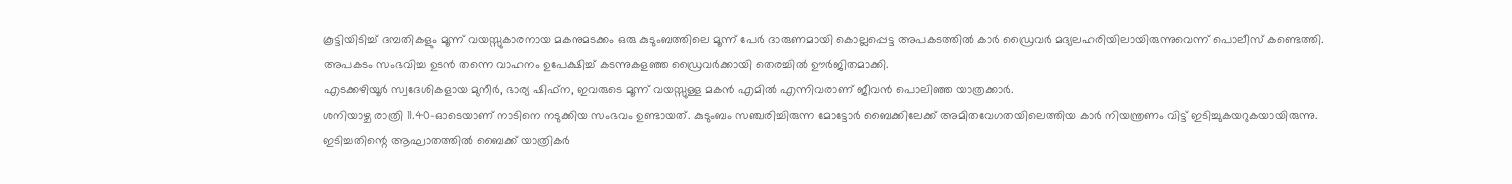കൂട്ടിയിടിച്ച് ദമ്പതികളും മൂന്ന് വയസ്സുകാരനായ മകനുമടക്കം ഒരു കുടുംബത്തിലെ മൂന്ന് പേർ ദാരുണമായി കൊല്ലപ്പെട്ട അപകടത്തിൽ കാർ ഡ്രൈവർ മദ്യലഹരിയിലായിരുന്നുവെന്ന് പൊലീസ് കണ്ടെത്തി.
അപകടം സംഭവിച്ച ഉടൻ തന്നെ വാഹനം ഉപേക്ഷിച്ച് കടന്നുകളഞ്ഞ ഡ്രൈവർക്കായി തെരച്ചിൽ ഊർജിതമാക്കി.
എടക്കഴിയൂർ സ്വദേശികളായ മുനീർ, ഭാര്യ ഷിഫ്ന, ഇവരുടെ മൂന്ന് വയസ്സുള്ള മകൻ എമിൽ എന്നിവരാണ് ജീവൻ പൊലിഞ്ഞ യാത്രക്കാർ.
ശനിയാഴ്ച രാത്രി 11.40-ഓടെയാണ് നാടിനെ നടുക്കിയ സംഭവം ഉണ്ടായത്. കുടുംബം സഞ്ചരിച്ചിരുന്ന മോട്ടോർ ബൈക്കിലേക്ക് അമിതവേഗതയിലെത്തിയ കാർ നിയന്ത്രണം വിട്ട് ഇടിച്ചുകയറുകയായിരുന്നു.
ഇടിച്ചതിന്റെ ആഘാതത്തിൽ ബൈക്ക് യാത്രികർ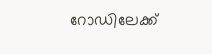റോഡിലേക്ക്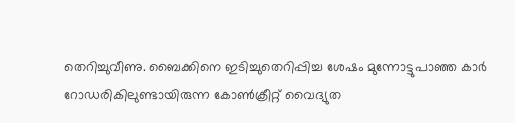തെറിച്ചുവീണു. ബൈക്കിനെ ഇടിച്ചുതെറിപ്പിച്ച ശേഷം മുന്നോട്ടുപാഞ്ഞ കാർ റോഡരികിലുണ്ടായിരുന്ന കോൺക്രീറ്റ് വൈദ്യുത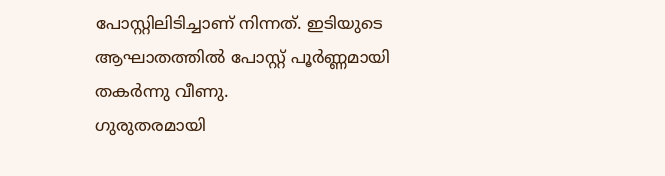പോസ്റ്റിലിടിച്ചാണ് നിന്നത്. ഇടിയുടെ ആഘാതത്തിൽ പോസ്റ്റ് പൂർണ്ണമായി തകർന്നു വീണു.
ഗുരുതരമായി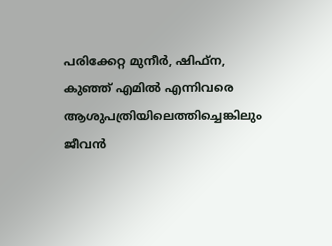പരിക്കേറ്റ മുനീർ, ഷിഫ്ന, കുഞ്ഞ് എമിൽ എന്നിവരെ ആശുപത്രിയിലെത്തിച്ചെങ്കിലും ജീവൻ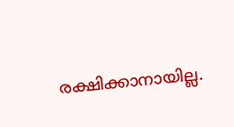രക്ഷിക്കാനായില്ല.